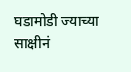घडामोडी ज्याच्या साक्षीनं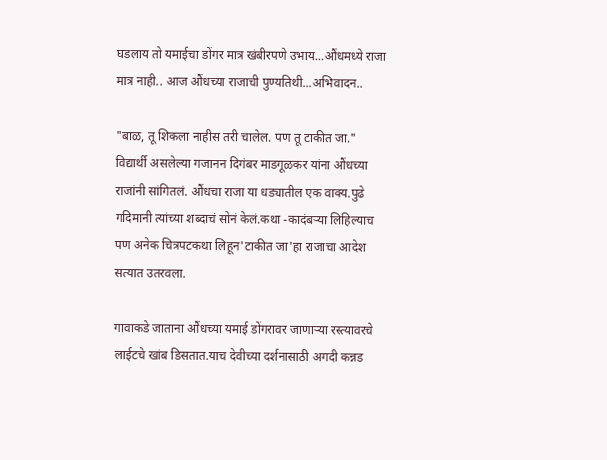घडलाय तो यमाईचा डोंगर मात्र खंबीरपणे उभाय...औंधमध्ये राजा मात्र नाही.. आज औंधच्या राजाची पुण्यतिथी...अभिवादन..

"बाळ, तू शिकला नाहीस तरी चालेल. पण तू टाकीत जा."
विद्यार्थी असलेल्या गजानन दिगंबर माडगूळकर यांना औंधच्या राजांनी सांगितलं. औंधचा राजा या धड्यातील एक वाक्य.पुढे गदिमानी त्यांच्या शब्दाचं सोनं केलं.कथा -कादंबऱ्या लिहिल्याच पण अनेक चित्रपटकथा लिहून'टाकीत जा'हा राजाचा आदेश सत्यात उतरवला.

गावाकडे जाताना औंधच्या यमाई डोंगरावर जाणाऱ्या रस्त्यावरचे लाईटचे खांब डिसतात.याच देवीच्या दर्शनासाठी अगदी कन्नड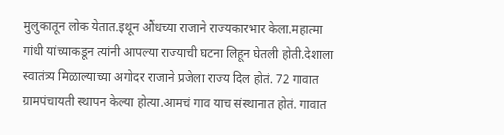मुलुकातून लोक येतात.इथून औंधच्या राजाने राज्यकारभार केला.महात्मा गांधी यांच्याकडून त्यांनी आपल्या राज्याची घटना लिहून घेतली होती.देशाला स्वातंत्र्य मिळाल्याच्या अगोदर राजाने प्रजेला राज्य दिल होतं. 72 गावात ग्रामपंचायती स्थापन केल्या होत्या.आमचं गाव याच संस्थानात होतं. गावात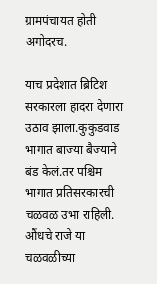ग्रामपंचायत होती अगोदरच.

याच प्रदेशात ब्रिटिश सरकारला हादरा देणारा उठाव झाला.कुकुडवाड भागात बाज्या बैज्याने बंड केलं.तर पश्चिम भागात प्रतिसरकारची चळवळ उभा राहिली. औंधचे राजे या चळवळीच्या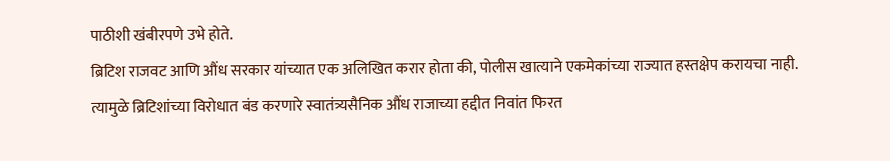पाठीशी खंबीरपणे उभे होते.
ब्रिटिश राजवट आणि औंध सरकार यांच्यात एक अलिखित करार होता की, पोलीस खात्याने एकमेकांच्या राज्यात हस्तक्षेप करायचा नाही. त्यामुळे ब्रिटिशांच्या विरोधात बंड करणारे स्वातंत्र्यसैनिक औंध राजाच्या हद्दीत निवांत फिरत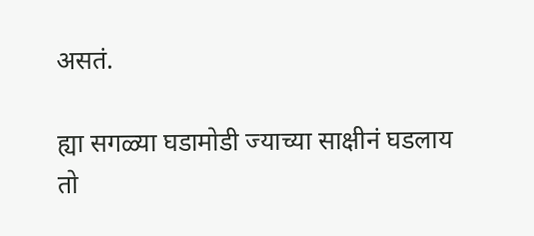असतं.

ह्या सगळ्या घडामोडी ज्याच्या साक्षीनं घडलाय तो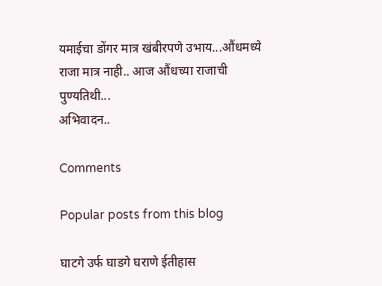यमाईचा डोंगर मात्र खंबीरपणे उभाय...औंधमध्ये राजा मात्र नाही.. आज औंधच्या राजाची पुण्यतिथी...
अभिवादन..

Comments

Popular posts from this blog

घाटगे उर्फ घाडगे घराणे ईतीहास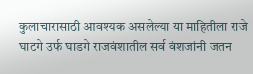कुलाचारासाठी आवश्यक असलेल्या या माहितीला राजे घाटगे उर्फ घाडगे राजवंशातील सर्व वंशजांनी जतन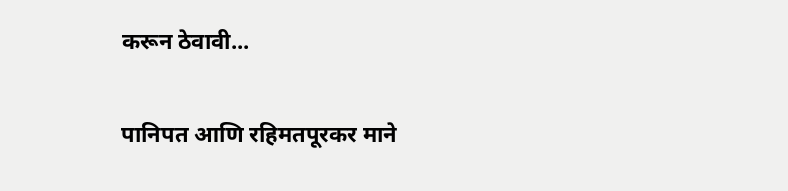करून ठेवावी...

पानिपत आणि रहिमतपूरकर माने